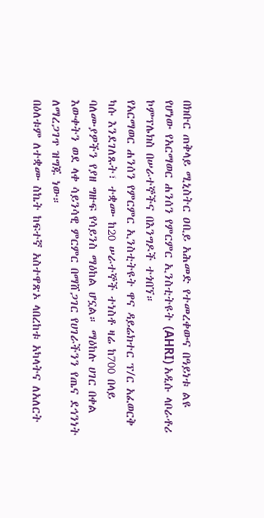በክቡር ጠቅላይ ሚኒስትር ዐቢይ አሕመድ የተመረቀውና በዓይነቱ ልዩ የሆነው የአርማወር ሐንሰን የምርምር ኢንስቲትዩት (AHRI) አዲሱ ላቦራቶሪ ኮምፕሌክስ በሠራተኞችና በእንግዶች ተጎበኘ።
የአርማወር ሐንሰን የምርምር ኢንስቲትዩት ዋና ዳይሬክተር ፕ/ር አፈወርቅ ካሱ እንደገለጹት፣ ተቋሙ ከ20 ሠራተኞች ተነስቶ ዛሬ ከ700 በላይ ባለሙያዎችን የያዘ ግዙፍ የሳይንስ ማዕከል ሆኗል። ማዕከሉ ሀገር በቀል እውቀትን ወደ ላቀ ሳይንሳዊ ምርምር በማሸጋገር የሀገራችንን የጤና ደኅንነት ለማረጋገጥ ዝግጁ ነው።
በዕለቱም ለተቋሙ ስኬት ከፍተኛ አስተዋጽኦ ላበረከቱ አካላትና ለአለርት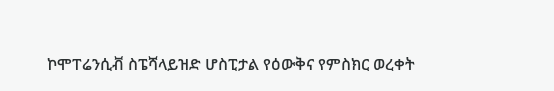ኮሞፐሬንሲቭ ስፔሻላይዝድ ሆስፒታል የዕውቅና የምስክር ወረቀት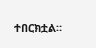ተበርክቷል።